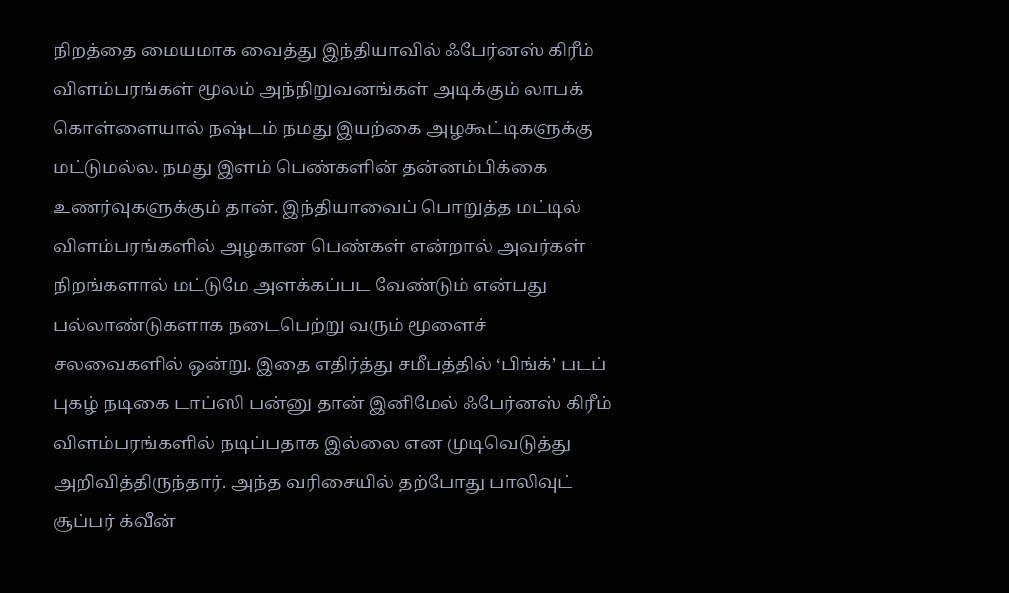நிறத்தை மையமாக வைத்து இந்தியாவில் ஃபேர்னஸ் கிரீம் விளம்பரங்கள் மூலம் அந்நிறுவனங்கள் அடிக்கும் லாபக் கொள்ளையால் நஷ்டம் நமது இயற்கை அழகூட்டிகளுக்கு மட்டுமல்ல. நமது இளம் பெண்களின் தன்னம்பிக்கை உணர்வுகளுக்கும் தான். இந்தியாவைப் பொறுத்த மட்டில் விளம்பரங்களில் அழகான பெண்கள் என்றால் அவர்கள் நிறங்களால் மட்டுமே அளக்கப்பட வேண்டும் என்பது பல்லாண்டுகளாக நடைபெற்று வரும் மூளைச் சலவைகளில் ஒன்று. இதை எதிர்த்து சமீபத்தில் ‘பிங்க்’ படப் புகழ் நடிகை டாப்ஸி பன்னு தான் இனிமேல் ஃபேர்னஸ் கிரீம் விளம்பரங்களில் நடிப்பதாக இல்லை என முடிவெடுத்து அறிவித்திருந்தார். அந்த வரிசையில் தற்போது பாலிவுட் சூப்பர் க்வீன்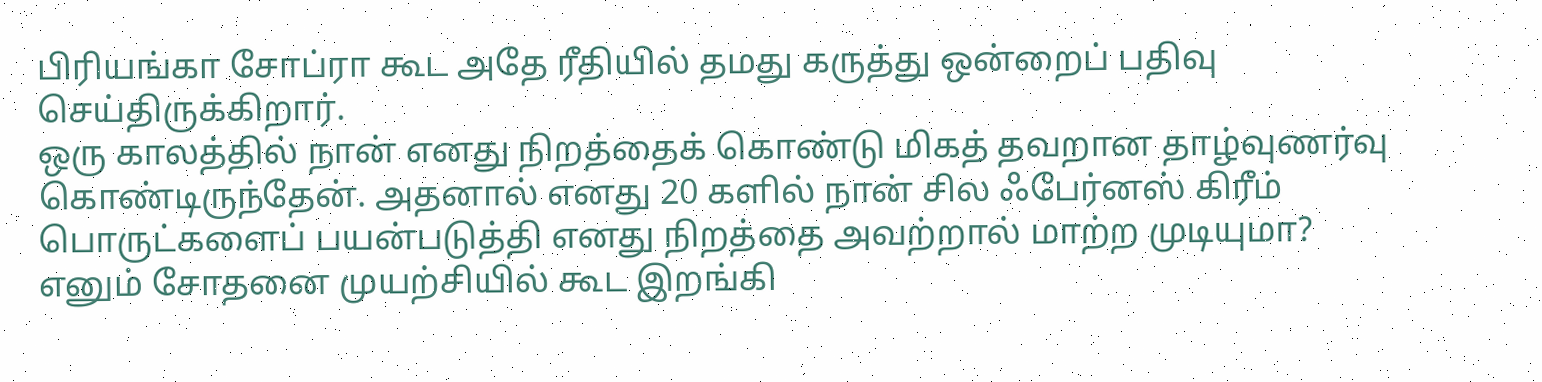பிரியங்கா சோப்ரா கூட அதே ரீதியில் தமது கருத்து ஒன்றைப் பதிவு செய்திருக்கிறார்.
ஒரு காலத்தில் நான் எனது நிறத்தைக் கொண்டு மிகத் தவறான தாழ்வுணர்வு கொண்டிருந்தேன். அதனால் எனது 20 களில் நான் சில ஃபேர்னஸ் கிரீம் பொருட்களைப் பயன்படுத்தி எனது நிறத்தை அவற்றால் மாற்ற முடியுமா? எனும் சோதனை முயற்சியில் கூட இறங்கி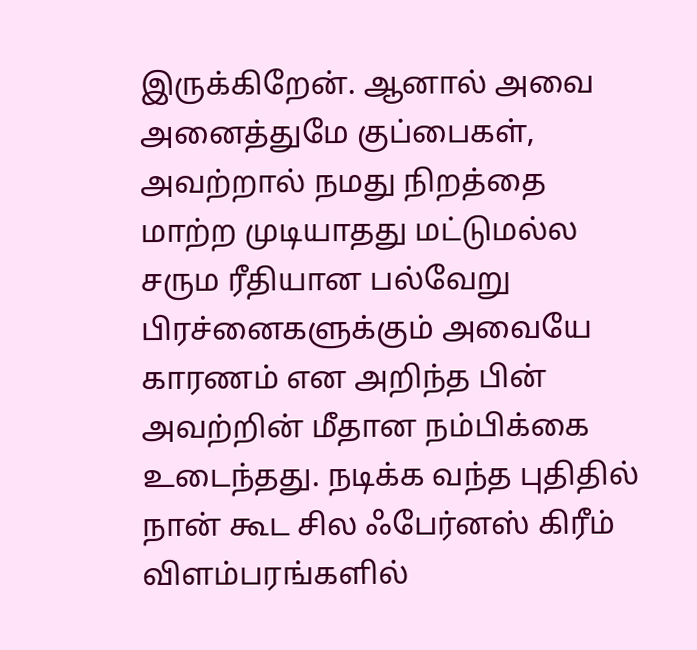இருக்கிறேன். ஆனால் அவை அனைத்துமே குப்பைகள், அவற்றால் நமது நிறத்தை மாற்ற முடியாதது மட்டுமல்ல சரும ரீதியான பல்வேறு பிரச்னைகளுக்கும் அவையே காரணம் என அறிந்த பின் அவற்றின் மீதான நம்பிக்கை உடைந்தது. நடிக்க வந்த புதிதில் நான் கூட சில ஃபேர்னஸ் கிரீம் விளம்பரங்களில்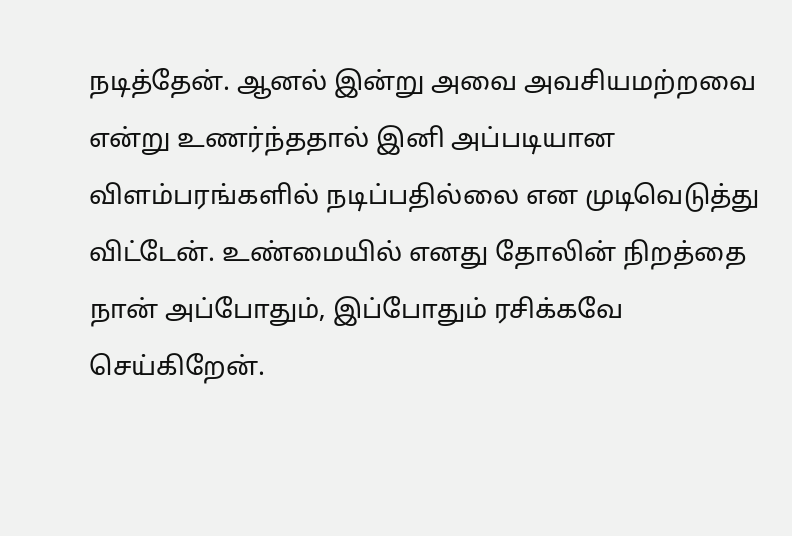நடித்தேன். ஆனல் இன்று அவை அவசியமற்றவை என்று உணர்ந்ததால் இனி அப்படியான விளம்பரங்களில் நடிப்பதில்லை என முடிவெடுத்து விட்டேன். உண்மையில் எனது தோலின் நிறத்தை நான் அப்போதும், இப்போதும் ரசிக்கவே செய்கிறேன்.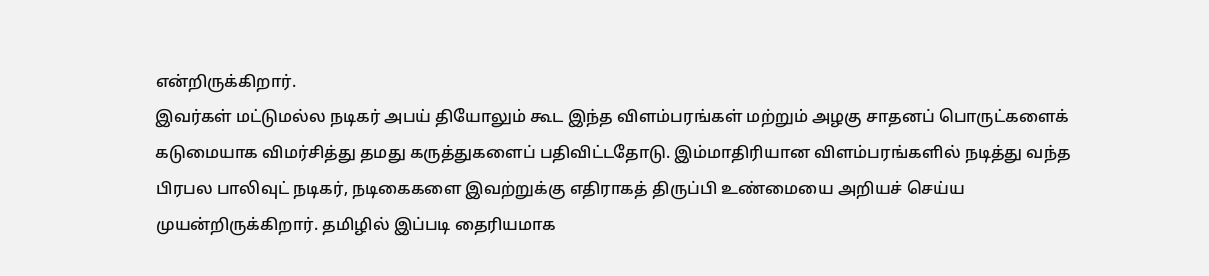என்றிருக்கிறார்.
இவர்கள் மட்டுமல்ல நடிகர் அபய் தியோலும் கூட இந்த விளம்பரங்கள் மற்றும் அழகு சாதனப் பொருட்களைக் கடுமையாக விமர்சித்து தமது கருத்துகளைப் பதிவிட்டதோடு. இம்மாதிரியான விளம்பரங்களில் நடித்து வந்த பிரபல பாலிவுட் நடிகர், நடிகைகளை இவற்றுக்கு எதிராகத் திருப்பி உண்மையை அறியச் செய்ய முயன்றிருக்கிறார். தமிழில் இப்படி தைரியமாக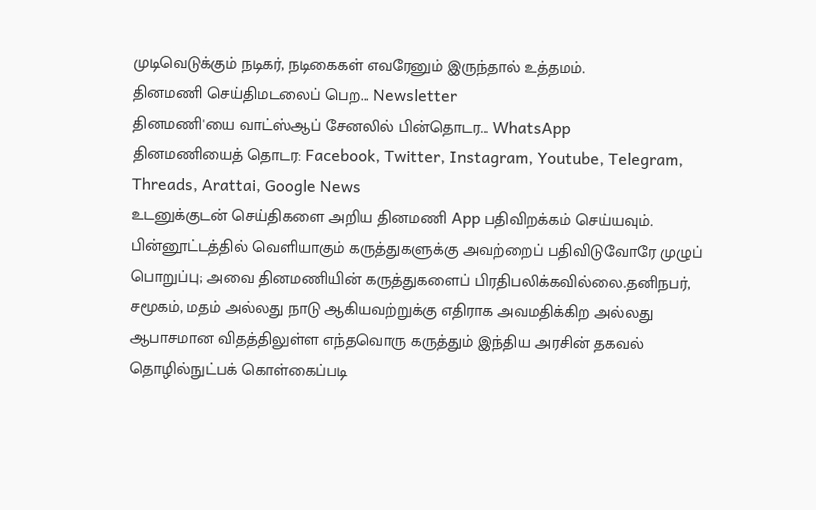முடிவெடுக்கும் நடிகர், நடிகைகள் எவரேனும் இருந்தால் உத்தமம்.
தினமணி செய்திமடலைப் பெற... Newsletter
தினமணி'யை வாட்ஸ்ஆப் சேனலில் பின்தொடர... WhatsApp
தினமணியைத் தொடர: Facebook, Twitter, Instagram, Youtube, Telegram, Threads, Arattai, Google News
உடனுக்குடன் செய்திகளை அறிய தினமணி App பதிவிறக்கம் செய்யவும்.
பின்னூட்டத்தில் வெளியாகும் கருத்துகளுக்கு அவற்றைப் பதிவிடுவோரே முழுப் பொறுப்பு; அவை தினமணியின் கருத்துகளைப் பிரதிபலிக்கவில்லை.தனிநபர், சமூகம், மதம் அல்லது நாடு ஆகியவற்றுக்கு எதிராக அவமதிக்கிற அல்லது ஆபாசமான விதத்திலுள்ள எந்தவொரு கருத்தும் இந்திய அரசின் தகவல் தொழில்நுட்பக் கொள்கைப்படி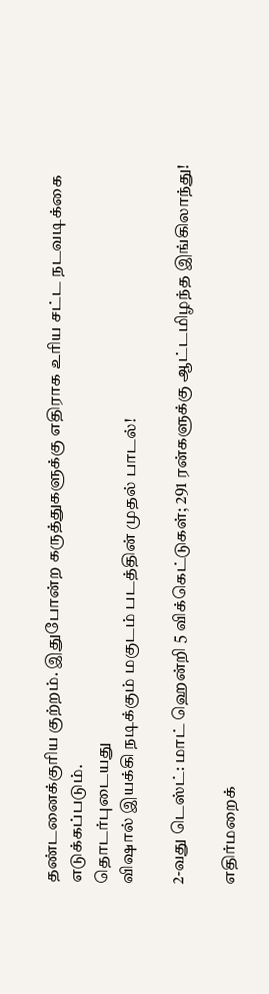தண்டனைக்குரிய குற்றம். இதுபோன்ற கருத்துகளுக்கு எதிராக உரிய சட்ட நடவடிக்கை எடுக்கப்படும்.
தொடர்புடையது
விஷால் இயக்கி நடிக்கும் மகுடம் படத்தின் முதல் பாடல்!

2-வது டெஸ்ட்: மாட் ஹென்றி 5 விக்கெட்டுகள்; 291 ரன்களுக்கு ஆட்டமிழந்த இங்கிலாந்து!

எதிர்மறைக்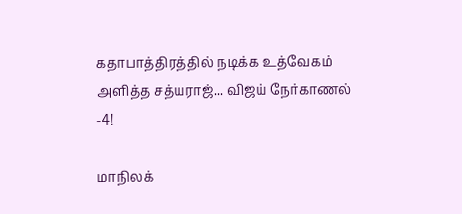கதாபாத்திரத்தில் நடிக்க உத்வேகம் அளித்த சத்யராஜ்... விஜய் நேர்காணல் -4!

மாநிலக்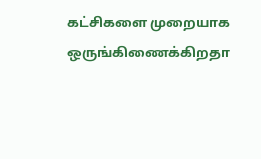கட்சிகளை முறையாக ஒருங்கிணைக்கிறதா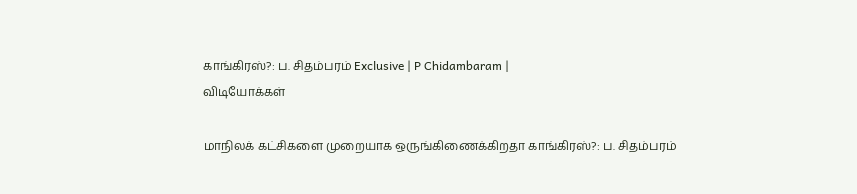காங்கிரஸ்?: ப. சிதம்பரம் Exclusive | P Chidambaram |
விடியோக்கள்

மாநிலக் கட்சிகளை முறையாக ஒருங்கிணைக்கிறதா காங்கிரஸ்?: ப. சிதம்பரம்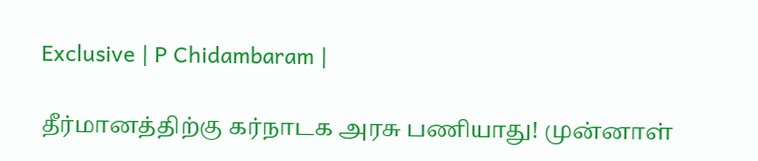Exclusive | P Chidambaram |

தீர்மானத்திற்கு கர்நாடக அரசு பணியாது! முன்னாள்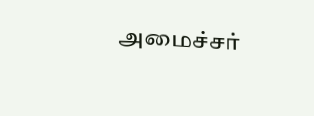அமைச்சர்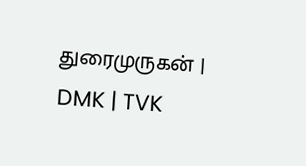துரைமுருகன் | DMK | TVK